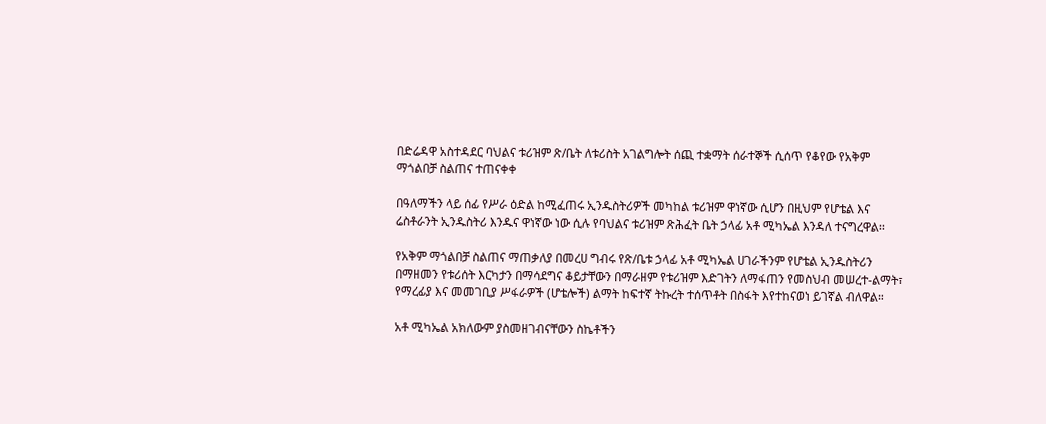በድሬዳዋ አስተዳደር ባህልና ቱሪዝም ጽ/ቤት ለቱሪስት አገልግሎት ሰጪ ተቋማት ሰራተኞች ሲሰጥ የቆየው የአቅም ማጎልበቻ ስልጠና ተጠናቀቀ

በዓለማችን ላይ ሰፊ የሥራ ዕድል ከሚፈጠሩ ኢንዱስትሪዎች መካከል ቱሪዝም ዋነኛው ሲሆን በዚህም የሆቴል እና ሬስቶራንት ኢንዱስትሪ እንዱና ዋነኛው ነው ሲሉ የባህልና ቱሪዝም ጽሕፈት ቤት ኃላፊ አቶ ሚካኤል እንዳለ ተናግረዋል፡፡

የአቅም ማጎልበቻ ስልጠና ማጠቃለያ በመረሀ ግብሩ የጽ/ቤቱ ኃላፊ አቶ ሚካኤል ሀገራችንም የሆቴል ኢንዱስትሪን በማዘመን የቱሪሰት እርካታን በማሳደግና ቆይታቸውን በማራዘም የቱሪዝም እድገትን ለማፋጠን የመስህብ መሠረተ-ልማት፣ የማረፊያ እና መመገቢያ ሥፋራዎች (ሆቴሎች) ልማት ከፍተኛ ትኩረት ተሰጥቶት በስፋት እየተከናወነ ይገኛል ብለዋል።

አቶ ሚካኤል አክለውም ያስመዘገብናቸውን ስኬቶችን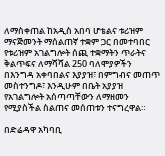ለማስቀጠል ከአዲስ አበባ ሆቴልና ቱሪዝም ማናጅመንት ማሰልጠኛ ተቋም ጋር በመተባበር የቱሪዝም አገልግሎት ሰጪ ተቋማትን ጥራትና ቅልጥፍና ለማሻሻል 250 ባለሞያዎችን በእንግዳ አቀባበልና እያያዝ፣ በምግብና መጠጥ መስተንግዶ፣ እንዲሁም በቤት አያያዝ የአገልግሎት አሰጣጣቸውን ለማዘመን የሚያስችል ስልጠና መሰጠቱን ተናግረዋል።

በድሬዳዋ አካባቢ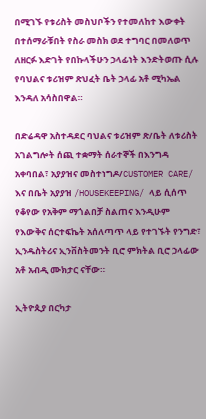በሚገኙ የቱሪስት መስህቦችን የተመለከተ እውቀት በተሰማራቹበት የስራ መስክ ወደ ተግባር በመለወጥ ለዘርፉ እድገት የበኩላችሁን ኃላፊነት እንድትወጡ ሲሉ የባህልና ቱሪዝም ጽህፈት ቤት ኃላፊ አቶ ሚካኤል እንዳለ አሳስበዋል።

በድሬዳዋ አስተዳደር ባህልና ቱሪዝም ጽ/ቤት ለቱሪስት አገልግሎት ሰጪ ተቋማት ሰራተኞች በእንግዳ አቀባበል፣ አያያዝና መስተነግዶ/CUSTOMER CARE/ እና በቤት አያያዝ /HOUSEKEEPING/ ላይ ሲሰጥ የቆየው የአቅም ማጎልበቻ ስልጠና እንዲሁም የእውቅና ሰርተፍኬት አሰለጣጥ ላይ የተገኙት የንግድ፣ ኢንዱስትሪና ኢንቨስትመንት ቢሮ ምክትል ቢሮ ኃላፊው አቶ አብዲ ሙክታር ናቸው።

ኢትዮጲያ በርካታ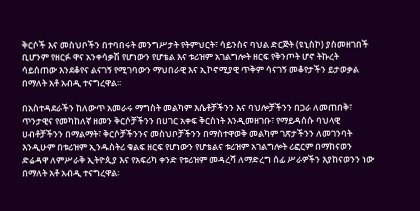ቅርሶች እና መስህቦችን በተባበሩት መንግሥታት የትምህርት፣ ሳይንስና ባህል ድርጅት (ዩኒስኮ) ያስመዘገበች ቢሆንም የዘርፉ ዋና አንቀሳቃሽ የሆነውን የሆቴል እና ቱሪዝም አገልግሎት ዘርፍ የቅንጦት ሆኖ ትኩረት ሳይሰጠው እንደቆየና ልናገኝ የሚገባውን ማህበራዊ እና ኢኮኖሚያዊ ጥቅም ሳናገኝ መቆየታችን ይታወቃል በማለት አቶ አብዲ ተናግረዋል፡፡

በአስተዳደራችን ከለውጥ አመራሩ ማግስት መልካም እሴቶቻችንን እና ባህሎቻችንን በጋራ ለመጠበቅ፣ ጥንታዊና የመካከለኛ ዘመን ቅርሶቻችንን በሀገር አቀፍ ቅርስነት እንዲመዘገቡ፣ የማይዳሰሱ ባህላዊ ሀብቶቻችንን በማልማት፣ ቅርሶቻችንንና መስህቦቻችንን በማስተዋወቅ መልካም ገጽታችንን ለመገንባት እንዲሁም በቱሪዝም ኢንዱስትሪ ቁልፍ ዘርፍ የሆነውን የሆቴልና ቱሪዝም አገልግሎት ሪፎርም በማከናወን ድሬዳዋ ለምሥራቅ ኢትዮጲያ እና የአፍሪካ ቀንድ የቱሪዝም መዳረሻ ለማድረግ ሰፊ ሥራዎችን እያከናወንን ነው በማለት አቶ አብዲ ተናግረዋል፡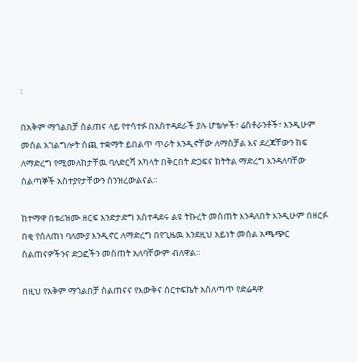፡

በአቅም ማጎልበቻ ስልጠና ላይ የተሳተፉ በአስተዳደራች ያሉ ሆቴሎች፣ ሬስቶራንቶች፣ እንዲሁም መሰል አገልግሎት ሰጪ ተቋማት ይበልጥ ጥራት እንዲኖቸው ለማስቻል እና ደረጃቸውን ከፍ ለማድረግ የሚመለከታቸዉ ባለድርሻ አካላት በቅርበት ድጋፍና ክትትል ማድረግ እንዳለባቸው ሰልጣኞች አስተያየታቸውን ሰንዝረውልናል።

ከተማዋ በቱሪዝሙ ዘርፍ እንድታድግ አስተዳደሩ ልዩ ትኩረት መስጠት እንዳለበት እንዲሁም በዘርፉ በቂ የሰለጠነ ባለሙያ እንዲኖር ለማድረግ በየጊዜዉ እንደዚህ አይነት መሰል አጫጭር ስልጠናዎችንና ድጋፎችን መስጠት አለባቸውም ብለዋል።

በዚህ የአቅም ማጎልበቻ ስልጠናና የእውቅና ሰርተፍኬት አሰለጣጥ የድሬዳዋ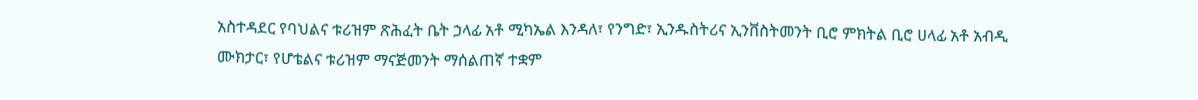አስተዳደር የባህልና ቱሪዝም ጽሕፈት ቤት ኃላፊ አቶ ሚካኤል እንዳለ፣ የንግድ፣ ኢንዱስትሪና ኢንቨስትመንት ቢሮ ምክትል ቢሮ ሀላፊ አቶ አብዲ ሙክታር፣ የሆቴልና ቱሪዝም ማናጅመንት ማሰልጠኛ ተቋም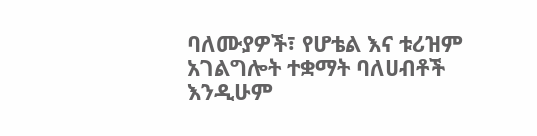ባለሙያዎች፣ የሆቴል እና ቱሪዝም አገልግሎት ተቋማት ባለሀብቶች እንዲሁም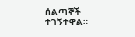ሰልጣኞች ተገኝተዋል።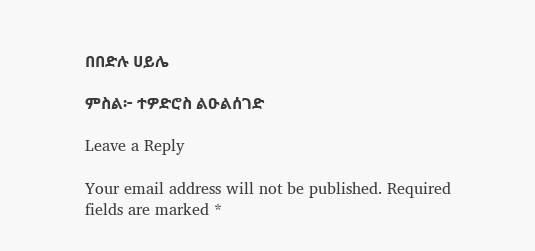በበድሉ ሀይሌ

ምስል፦ ተዎድሮስ ልዑልሰገድ

Leave a Reply

Your email address will not be published. Required fields are marked *